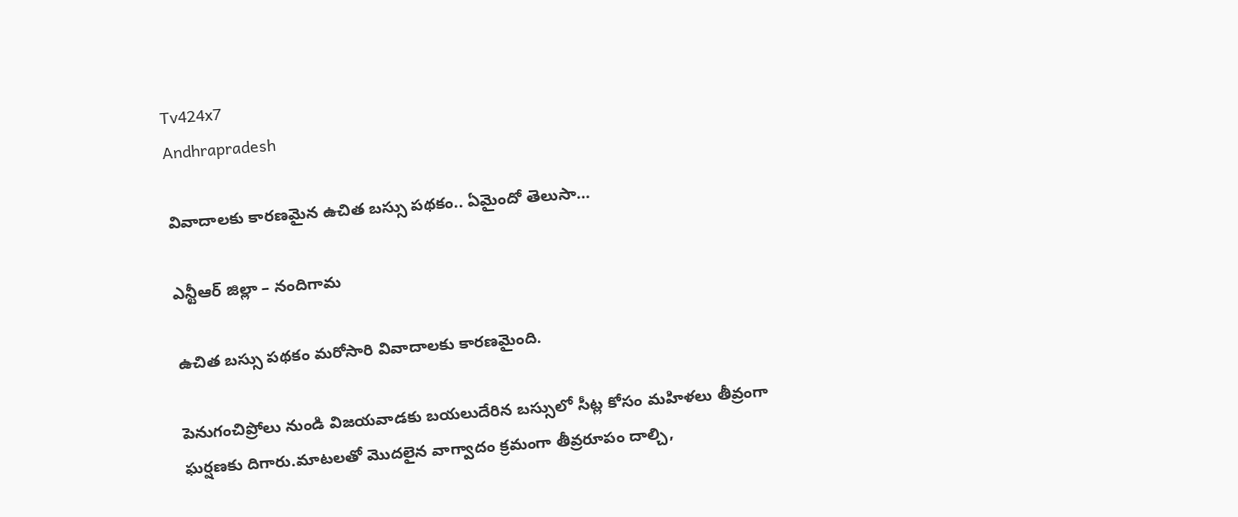Tv424x7
Andhrapradesh

వివాదాలకు కారణమైన ఉచిత బస్సు పథకం.. ఏమైందో తెలుసా…

ఎన్టీఆర్ జిల్లా – నందిగామ

ఉచిత బస్సు పథకం మరోసారి వివాదాలకు కారణమైంది.

పెనుగంచిప్రోలు నుండి విజయవాడకు బయలుదేరిన బస్సులో సీట్ల కోసం మహిళలు తీవ్రంగా ఘర్షణకు దిగారు.మాటలతో మొదలైన వాగ్వాదం క్రమంగా తీవ్రరూపం దాల్చి,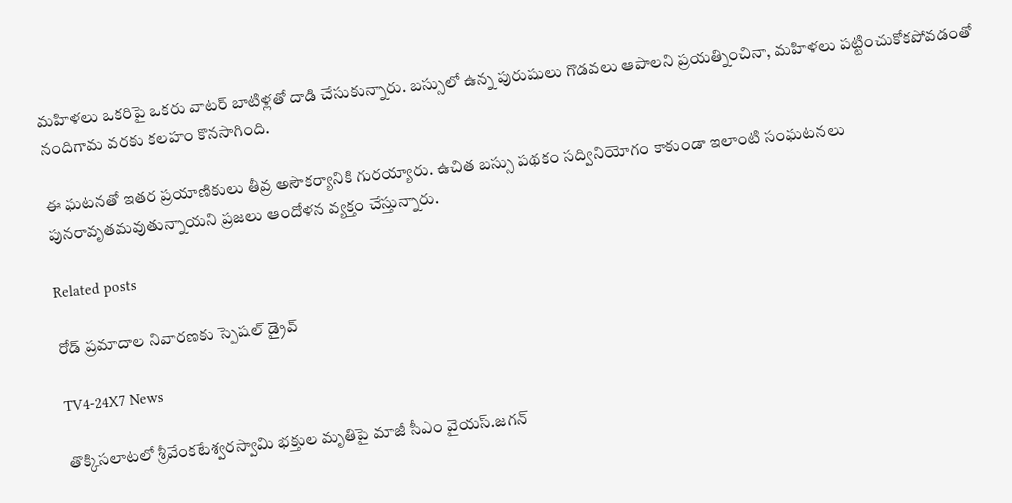మహిళలు ఒకరిపై ఒకరు వాటర్‌ బాటిళ్లతో దాడి చేసుకున్నారు. బస్సులో ఉన్న పురుషులు గొడవలు ఆపాలని ప్రయత్నించినా, మహిళలు పట్టించుకోకపోవడంతో నందిగామ వరకు కలహం కొనసాగింది.

ఈ ఘటనతో ఇతర ప్రయాణికులు తీవ్ర అసౌకర్యానికి గురయ్యారు. ఉచిత బస్సు పథకం సద్వినియోగం కాకుండా ఇలాంటి సంఘటనలు పునరావృతమవుతున్నాయని ప్రజలు ఆందోళన వ్యక్తం చేస్తున్నారు.

Related posts

రోడ్ ప్రమాదాల నివారణకు స్పెషల్ డ్రైవ్

TV4-24X7 News

తొక్కిసలాటలో శ్రీవేంకటేశ్వరస్వామి భక్తుల మృతిపై మాజీ సీఎం వైయస్‌.జగన్‌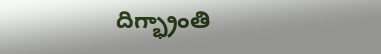దిగ్భ్రాంతి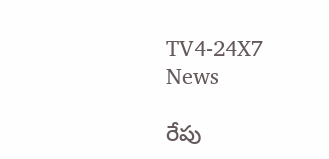TV4-24X7 News

రేపు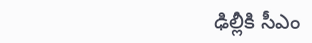ఢిల్లీకి సీఎం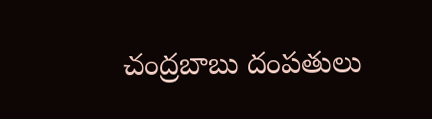చంద్రబాబు దంపతులు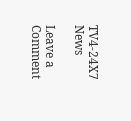TV4-24X7 News

Leave a Comment